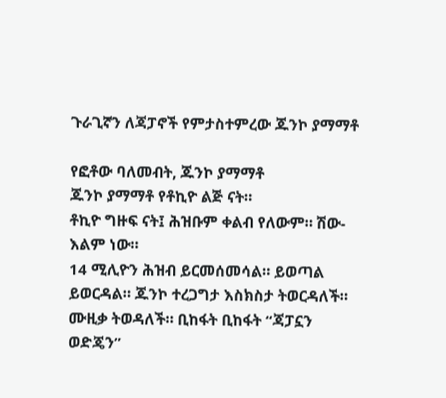ጉራጊኛን ለጃፓኖች የምታስተምረው ጁንኮ ያማማቶ

የፎቶው ባለመብት, ጁንኮ ያማማቶ
ጁንኮ ያማማቶ የቶኪዮ ልጅ ናት።
ቶኪዮ ግዙፍ ናት፤ ሕዝቡም ቀልብ የለውም። ሽው-እልም ነው።
14 ሚሊዮን ሕዝብ ይርመሰመሳል። ይወጣል ይወርዳል። ጁንኮ ተረጋግታ እስክስታ ትወርዳለች።
ሙዚቃ ትወዳለች። ቢከፋት ቢከፋት “ጃፓኗን ወድጄን”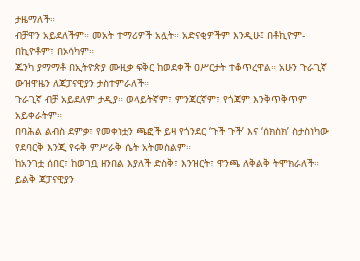ታዜማለች።
ብቻዋን አይደለችም። መአት ተማሪዎች አሏት። አድናቂዎችም እንዲሁ፤ በቶኪዮም- በኪዮቶም፣ በኦሳካም።
ጁንካ ያማማቶ በኢትዮጵያ ሙዚቃ ፍቅር ከወደቀች ዐሥርታት ተቆጥረዋል። አሁን ጉራጊኛ ውዝዋዜን ለጃፓናዊያን ታስተምራለች።
ጉራጊኛ ብቻ አይደለም ታዲያ። ወላይትኛም፣ ምንጃርኛም፣ የጎጃም እንቅጥቅጥም አይቀራትም።
በባሕል ልብስ ደምቃ፣ የመቀነቷን ጫፎች ይዛ የጎንደር ‘ጉች ጉች’ እና ‘ሰክስክ’ ስታስነካው የደባርቅ እንጂ የሩቅ ምሥራቅ ሴት አትመስልም።
ከአንገቷ ሰበር፣ ከወገቧ ዘንበል እያለች ድስቅ፣ እንዝርት፣ ዋንጫ ለቅልቅ ትሞክራለች።
ይልቅ ጃፓናዊያን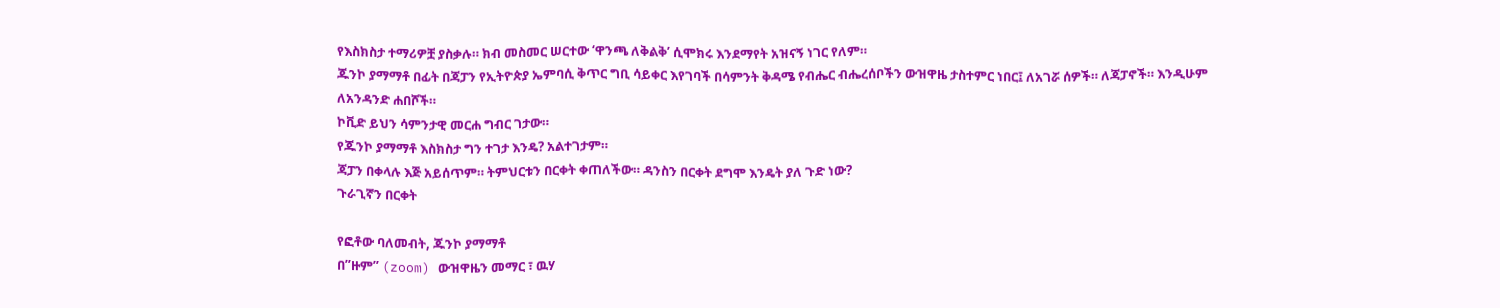የእስክስታ ተማሪዎቿ ያስቃሉ። ክብ መስመር ሠርተው ‘ዋንጫ ለቅልቅ’ ሲሞክሩ እንደማየት አዝናኝ ነገር የለም።
ጁንኮ ያማማቶ በፊት በጃፓን የኢትዮጵያ ኤምባሲ ቅጥር ግቢ ሳይቀር እየገባች በሳምንት ቅዳሜ የብሔር ብሔረሰቦችን ውዝዋዜ ታስተምር ነበር፤ ለአገሯ ሰዎች። ለጃፓኖች። እንዲሁም ለአንዳንድ ሐበሾች።
ኮቪድ ይህን ሳምንታዊ መርሐ ግብር ገታው።
የጁንኮ ያማማቶ እስክስታ ግን ተገታ እንዴ? አልተገታም።
ጃፓን በቀላሉ እጅ አይሰጥም። ትምህርቱን በርቀት ቀጠለችው። ዳንስን በርቀት ደግሞ እንዴት ያለ ጉድ ነው?
ጉራጊኛን በርቀት

የፎቶው ባለመብት, ጁንኮ ያማማቶ
በ’’ዙም’’ (zoom) ውዝዋዜን መማር ፣ ዉሃ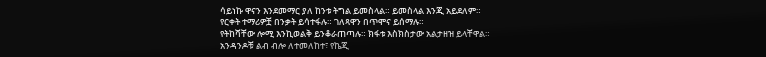ሳይነኩ ዋናን እንደመማር ያለ ከንቱ ትግል ይመስላል። ይመስላል እንጂ አይደለም።
የርቀት ተማሪዎቿ በንቃት ይሳተፋሉ። ገለጻዋን በጥሞና ይሰማሉ።
የትከሻቸው ሎሚ እንኪወልቅ ይንቆራጠጣሉ። ክፋቱ እስክስታው አልታዘዝ ይላቸዋል።
አንዳንዶቹ ልብ ብሎ ለተመለከተ፣ የኬጂ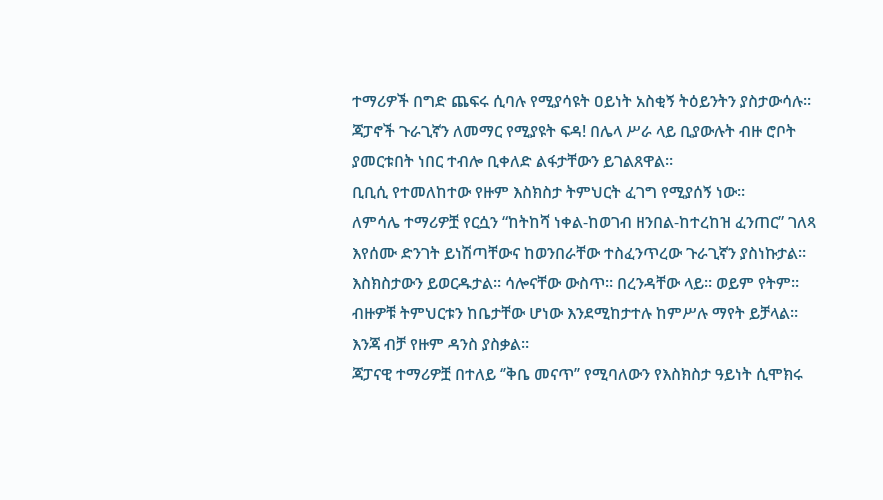ተማሪዎች በግድ ጨፍሩ ሲባሉ የሚያሳዩት ዐይነት አስቂኝ ትዕይንትን ያስታውሳሉ።
ጃፓኖች ጉራጊኛን ለመማር የሚያዩት ፍዳ! በሌላ ሥራ ላይ ቢያውሉት ብዙ ሮቦት ያመርቱበት ነበር ተብሎ ቢቀለድ ልፋታቸውን ይገልጸዋል።
ቢቢሲ የተመለከተው የዙም እስክስታ ትምህርት ፈገግ የሚያሰኝ ነው።
ለምሳሌ ተማሪዎቿ የርሷን “ከትከሻ ነቀል-ከወገብ ዘንበል-ከተረከዝ ፈንጠር” ገለጻ እየሰሙ ድንገት ይነሽጣቸውና ከወንበራቸው ተስፈንጥረው ጉራጊኛን ያስነኩታል።
እስክስታውን ይወርዱታል። ሳሎናቸው ውስጥ። በረንዳቸው ላይ። ወይም የትም። ብዙዎቹ ትምህርቱን ከቤታቸው ሆነው እንደሚከታተሉ ከምሥሉ ማየት ይቻላል።
እንጃ ብቻ የዙም ዳንስ ያስቃል።
ጃፓናዊ ተማሪዎቿ በተለይ ‘’ቅቤ መናጥ’’ የሚባለውን የእስክስታ ዓይነት ሲሞክሩ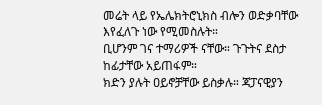መሬት ላይ የኤሌክትሮኒክስ ብሎን ወድቃባቸው እየፈለጉ ነው የሚመስሉት።
ቢሆንም ገና ተማሪዎች ናቸው። ጉጉትና ደስታ ከፊታቸው አይጠፋም።
ክድን ያሉት ዐይኖቻቸው ይስቃሉ። ጃፓናዊያን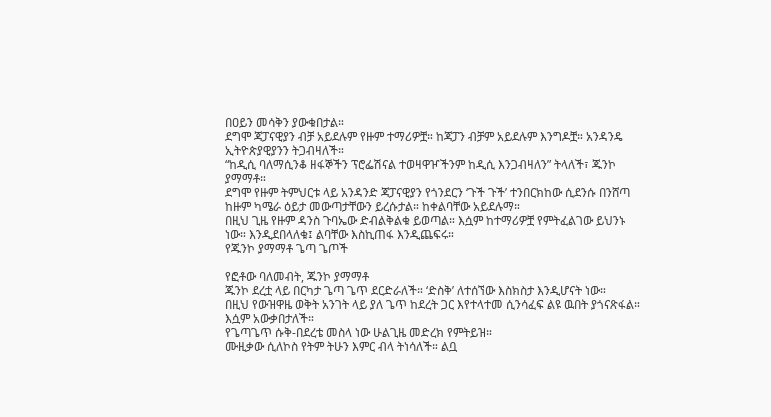በዐይን መሳቅን ያውቁበታል።
ደግሞ ጃፓናዊያን ብቻ አይደሉም የዙም ተማሪዎቿ። ከጃፓን ብቻም አይደሉም እንግዶቿ። አንዳንዴ ኢትዮጵያዊያንን ትጋብዛለች።
“ከዲሲ ባለማሲንቆ ዘፋኞችን ፕሮፌሽናል ተወዛዋዦችንም ከዲሲ እንጋብዛለን” ትላለች፣ ጁንኮ ያማማቶ።
ደግሞ የዙም ትምህርቱ ላይ አንዳንድ ጃፓናዊያን የጎንደርን ‘ጉች ጉች’ ተንበርክከው ሲደንሱ በንሸጣ ከዙም ካሜራ ዕይታ መውጣታቸውን ይረሱታል። ከቀልባቸው አይደሉማ።
በዚህ ጊዜ የዙም ዳንስ ጉባኤው ድብልቅልቁ ይወጣል። እሷም ከተማሪዎቿ የምትፈልገው ይህንኑ ነው። እንዲደበላለቁ፤ ልባቸው እስኪጠፋ እንዲጨፍሩ።
የጁንኮ ያማማቶ ጌጣ ጌጦች

የፎቶው ባለመብት, ጁንኮ ያማማቶ
ጁንኮ ደረቷ ላይ በርካታ ጌጣ ጌጥ ደርድራለች። ‘ድስቅ’ ለተሰኘው እስክስታ እንዲሆናት ነው።
በዚህ የውዝዋዜ ወቅት አንገት ላይ ያለ ጌጥ ከደረት ጋር እየተላተመ ሲንሳፈፍ ልዩ ዉበት ያጎናጽፋል። እሷም አውቃበታለች።
የጌጣጌጥ ሱቅ-በደረቴ መስላ ነው ሁልጊዜ መድረክ የምትይዝ።
ሙዚቃው ሲለኮስ የትም ትሁን እምር ብላ ትነሳለች። ልቧ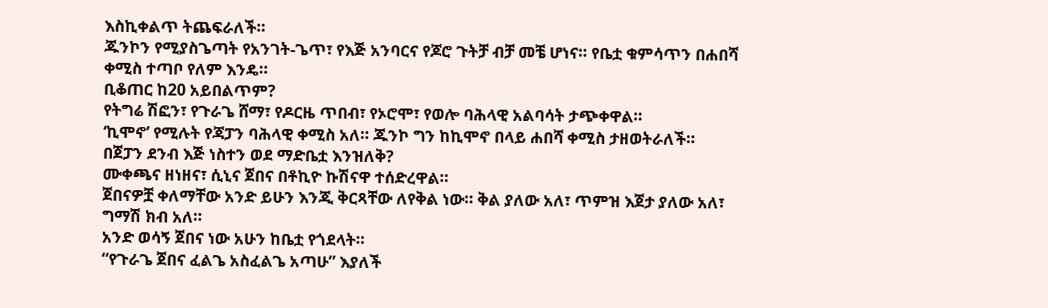እስኪቀልጥ ትጨፍራለች።
ጁንኮን የሚያስጌጣት የአንገት-ጌጥ፣ የእጅ አንባርና የጆሮ ጉትቻ ብቻ መቼ ሆነና። የቤቷ ቁምሳጥን በሐበሻ ቀሚስ ተጣቦ የለም እንዴ።
ቢቆጠር ከ20 አይበልጥም?
የትግሬ ሽፎን፣ የጉራጌ ሸማ፣ የዶርዜ ጥበብ፣ የኦሮሞ፣ የወሎ ባሕላዊ አልባሳት ታጭቀዋል።
‘ኪሞኖ’ የሚሉት የጃፓን ባሕላዊ ቀሚስ አለ። ጁንኮ ግን ከኪሞኖ በላይ ሐበሻ ቀሚስ ታዘወትራለች።
በጀፓን ደንብ እጅ ነስተን ወደ ማድቤቷ እንዝለቅ?
ሙቀጫና ዘነዘና፣ ሲኒና ጀበና በቶኪዮ ኩሽናዋ ተሰድረዋል።
ጀበናዎቿ ቀለማቸው አንድ ይሁን እንጂ ቅርጻቸው ለየቅል ነው። ቅል ያለው አለ፣ ጥምዝ እጀታ ያለው አለ፣ ግማሽ ክብ አለ።
አንድ ወሳኝ ጀበና ነው አሁን ከቤቷ የጎደላት።
“የጉራጌ ጀበና ፈልጌ አስፈልጌ አጣሁ” እያለች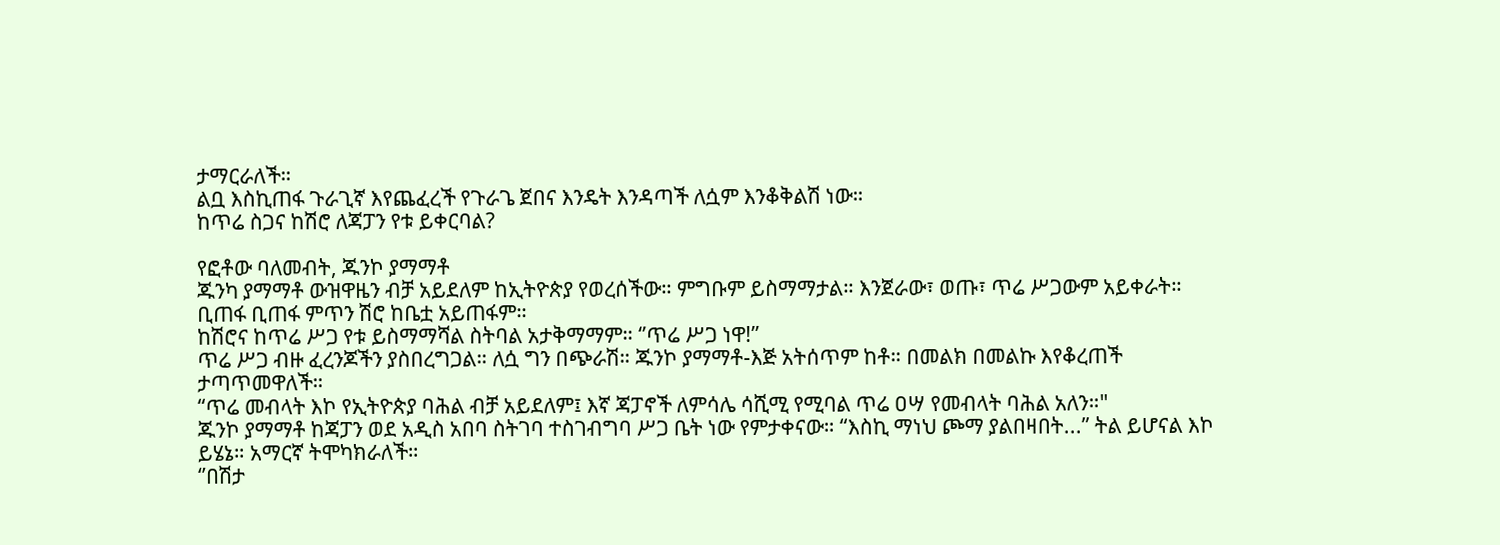ታማርራለች።
ልቧ እስኪጠፋ ጉራጊኛ እየጨፈረች የጉራጌ ጀበና እንዴት እንዳጣች ለሷም እንቆቅልሽ ነው።
ከጥሬ ስጋና ከሽሮ ለጃፓን የቱ ይቀርባል?

የፎቶው ባለመብት, ጁንኮ ያማማቶ
ጁንካ ያማማቶ ውዝዋዜን ብቻ አይደለም ከኢትዮጵያ የወረሰችው። ምግቡም ይስማማታል። እንጀራው፣ ወጡ፣ ጥሬ ሥጋውም አይቀራት። ቢጠፋ ቢጠፋ ምጥን ሽሮ ከቤቷ አይጠፋም።
ከሽሮና ከጥሬ ሥጋ የቱ ይስማማሻል ስትባል አታቅማማም። ‘’ጥሬ ሥጋ ነዋ!’’
ጥሬ ሥጋ ብዙ ፈረንጆችን ያስበረግጋል። ለሷ ግን በጭራሽ። ጁንኮ ያማማቶ-እጅ አትሰጥም ከቶ። በመልክ በመልኩ እየቆረጠች ታጣጥመዋለች።
“ጥሬ መብላት እኮ የኢትዮጵያ ባሕል ብቻ አይደለም፤ እኛ ጃፓኖች ለምሳሌ ሳሺሚ የሚባል ጥሬ ዐሣ የመብላት ባሕል አለን።"
ጁንኮ ያማማቶ ከጃፓን ወደ አዲስ አበባ ስትገባ ተስገብግባ ሥጋ ቤት ነው የምታቀናው። “እስኪ ማነህ ጮማ ያልበዛበት...” ትል ይሆናል እኮ ይሄኔ። አማርኛ ትሞካክራለች።
‘’በሽታ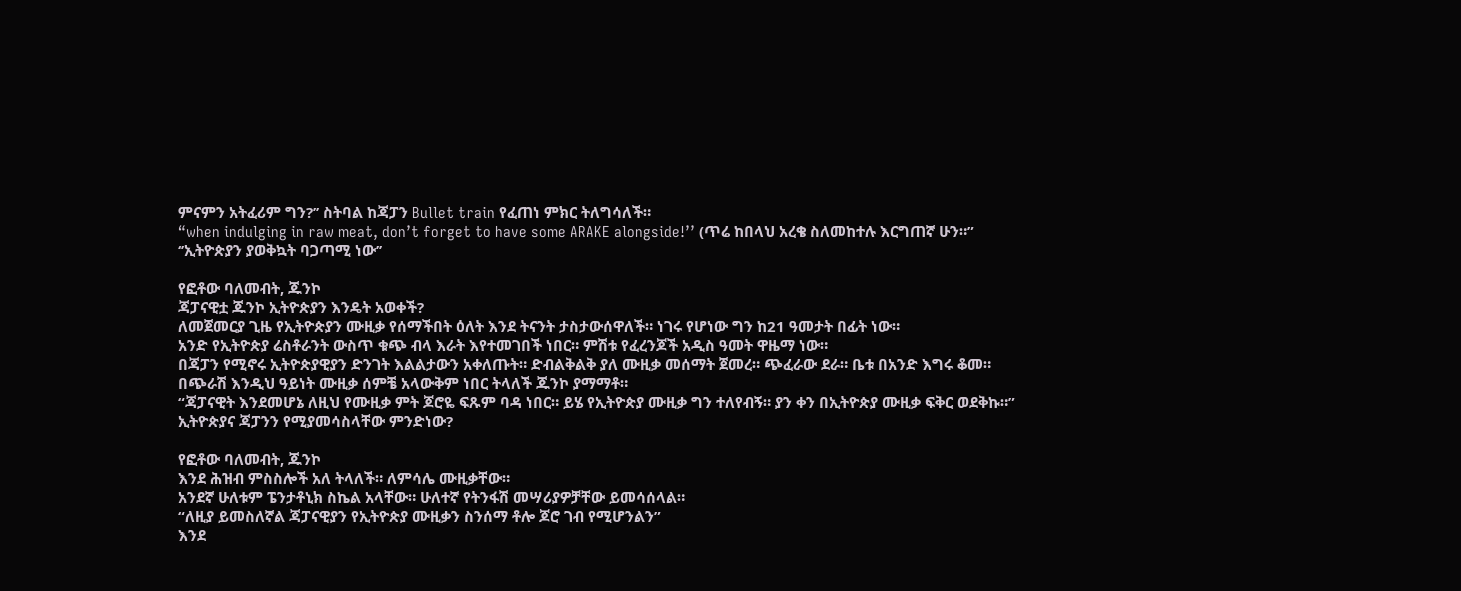ምናምን አትፈሪም ግን?’’ ስትባል ከጃፓን Bullet train የፈጠነ ምክር ትለግሳለች።
“when indulging in raw meat, don’t forget to have some ARAKE alongside!’’ (ጥሬ ከበላህ አረቄ ስለመከተሉ እርግጠኛ ሁን።”
‘’ኢትዮጵያን ያወቅኳት ባጋጣሚ ነው’’

የፎቶው ባለመብት, ጁንኮ
ጃፓናዊቷ ጁንኮ ኢትዮጵያን እንዴት አወቀች?
ለመጀመርያ ጊዜ የኢትዮጵያን ሙዚቃ የሰማችበት ዕለት እንደ ትናንት ታስታውሰዋለች። ነገሩ የሆነው ግን ከ21 ዓመታት በፊት ነው።
አንድ የኢትዮጵያ ሬስቶራንት ውስጥ ቁጭ ብላ እራት እየተመገበች ነበር። ምሽቱ የፈረንጆች አዲስ ዓመት ዋዜማ ነው።
በጃፓን የሚኖሩ ኢትዮጵያዊያን ድንገት እልልታውን አቀለጡት። ድብልቅልቅ ያለ ሙዚቃ መሰማት ጀመረ። ጭፈራው ደራ። ቤቱ በአንድ እግሩ ቆመ።
በጭራሽ እንዲህ ዓይነት ሙዚቃ ሰምቼ አላውቅም ነበር ትላለች ጁንኮ ያማማቶ።
“ጃፓናዊት እንደመሆኔ ለዚህ የሙዚቃ ምት ጆሮዬ ፍጹም ባዳ ነበር። ይሄ የኢትዮጵያ ሙዚቃ ግን ተለየብኝ። ያን ቀን በኢትዮጵያ ሙዚቃ ፍቅር ወደቅኩ።”
ኢትዮጵያና ጃፓንን የሚያመሳስላቸው ምንድነው?

የፎቶው ባለመብት, ጁንኮ
እንደ ሕዝብ ምስስሎች አለ ትላለች። ለምሳሌ ሙዚቃቸው።
አንደኛ ሁለቱም ፔንታቶኒክ ስኬል አላቸው። ሁለተኛ የትንፋሽ መሣሪያዎቻቸው ይመሳሰላል።
“ለዚያ ይመስለኛል ጃፓናዊያን የኢትዮጵያ ሙዚቃን ስንሰማ ቶሎ ጆሮ ገብ የሚሆንልን”
እንደ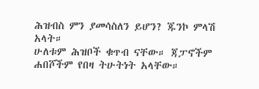ሕዝብስ ምን ያመሳስለን ይሆን? ጁንኮ ምላሽ አላት።
ሁለቱም ሕዝቦች ቁጥብ ናቸው። ጃፓኖችም ሐበሾችም የበዛ ትሁትነት አላቸው።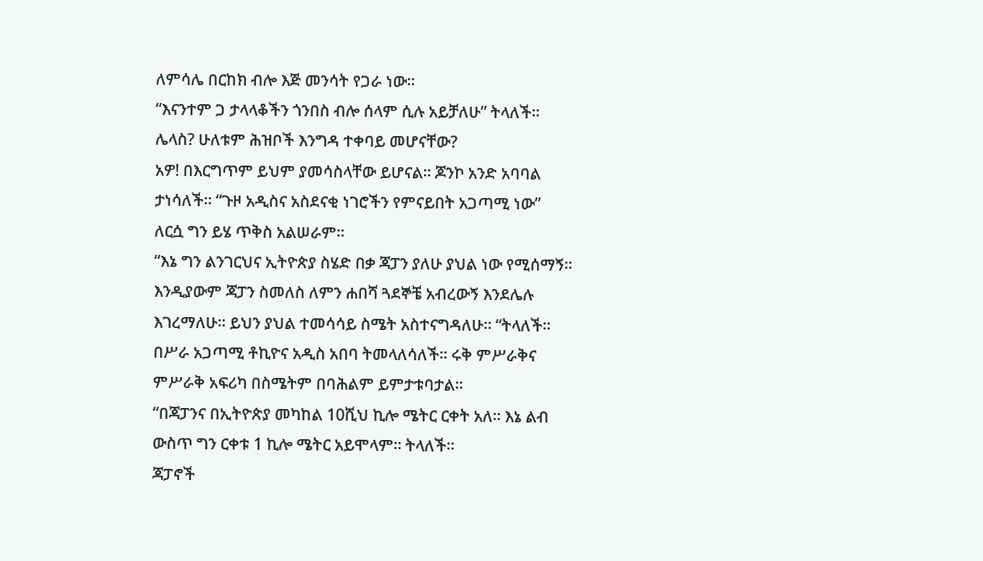ለምሳሌ በርከክ ብሎ እጅ መንሳት የጋራ ነው።
“እናንተም ጋ ታላላቆችን ጎንበስ ብሎ ሰላም ሲሉ አይቻለሁ” ትላለች።
ሌላስ? ሁለቱም ሕዝቦች እንግዳ ተቀባይ መሆናቸው?
አዎ! በእርግጥም ይህም ያመሳስላቸው ይሆናል። ጆንኮ አንድ አባባል ታነሳለች። “ጉዞ አዲስና አስደናቂ ነገሮችን የምናይበት አጋጣሚ ነው”
ለርሷ ግን ይሄ ጥቅስ አልሠራም።
“እኔ ግን ልንገርህና ኢትዮጵያ ስሄድ በቃ ጃፓን ያለሁ ያህል ነው የሚሰማኝ። እንዲያውም ጃፓን ስመለስ ለምን ሐበሻ ጓደኞቼ አብረውኝ እንደሌሉ እገረማለሁ። ይህን ያህል ተመሳሳይ ስሜት አስተናግዳለሁ። “ትላለች።
በሥራ አጋጣሚ ቶኪዮና አዲስ አበባ ትመላለሳለች። ሩቅ ምሥራቅና ምሥራቅ አፍሪካ በስሜትም በባሕልም ይምታቱባታል።
“በጃፓንና በኢትዮጵያ መካከል 10ሺህ ኪሎ ሜትር ርቀት አለ። እኔ ልብ ውስጥ ግን ርቀቱ 1 ኪሎ ሜትር አይሞላም። ትላለች።
ጃፓኖች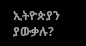ኢትዮጵያን ያውቃሉ?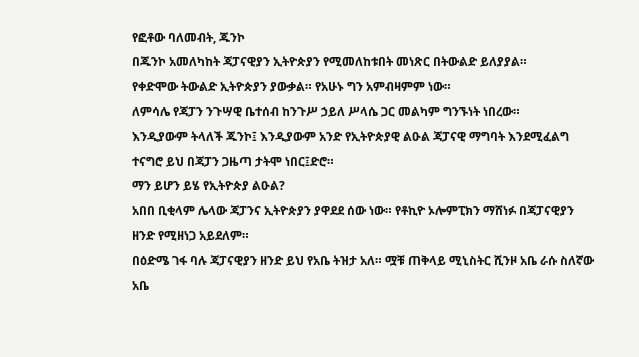የፎቶው ባለመብት, ጁንኮ
በጁንኮ አመለካከት ጃፓናዊያን ኢትዮጵያን የሚመለከቱበት መነጽር በትውልድ ይለያያል።
የቀድሞው ትውልድ ኢትዮጵያን ያውቃል። የአሁኑ ግን አምብዛምም ነው።
ለምሳሌ የጃፓን ንጉሣዊ ቤተሰብ ከንጉሥ ኃይለ ሥላሴ ጋር መልካም ግንኙነት ነበረው።
እንዲያውም ትላለች ጁንኮ፤ እንዲያውም አንድ የኢትዮጵያዊ ልዑል ጃፓናዊ ማግባት እንደሚፈልግ ተናግሮ ይህ በጃፓን ጋዜጣ ታትሞ ነበር፤ድሮ።
ማን ይሆን ይሄ የኢትዮጵያ ልዑል?
አበበ ቢቂላም ሌላው ጃፓንና ኢትዮጵያን ያዋደደ ሰው ነው። የቶኪዮ ኦሎምፒክን ማሸነፉ በጃፓናዊያን ዘንድ የሚዘነጋ አይደለም።
በዕድሜ ገፋ ባሉ ጃፓናዊያን ዘንድ ይህ የአቤ ትዝታ አለ። ሟቹ ጠቅላይ ሚኒስትር ሺንዞ አቤ ራሱ ስለኛው አቤ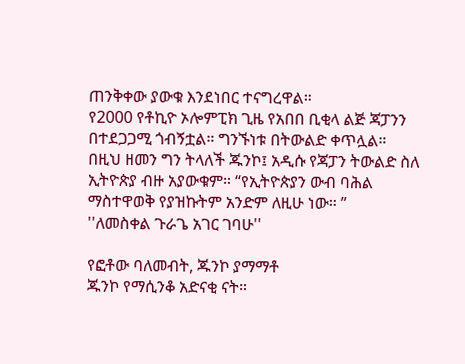ጠንቅቀው ያውቁ እንደነበር ተናግረዋል።
የ2000 የቶኪዮ ኦሎምፒክ ጊዜ የአበበ ቢቂላ ልጅ ጃፓንን በተደጋጋሚ ጎብኝቷል። ግንኙነቱ በትውልድ ቀጥሏል።
በዚህ ዘመን ግን ትላለች ጁንኮ፤ አዲሱ የጃፓን ትውልድ ስለ ኢትዮጵያ ብዙ አያውቁም። “የኢትዮጵያን ውብ ባሕል ማስተዋወቅ የያዝኩትም አንድም ለዚሁ ነው። ”
''ለመስቀል ጉራጌ አገር ገባሁ''

የፎቶው ባለመብት, ጁንኮ ያማማቶ
ጁንኮ የማሲንቆ አድናቂ ናት።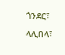ጎንደር፣ ላሊበላ፣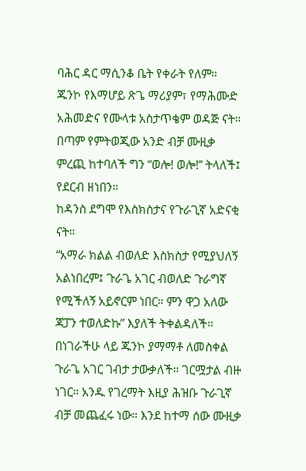ባሕር ዳር ማሲንቆ ቤት የቀራት የለም።
ጁንኮ የእማሆይ ጽጌ ማሪያም፣ የማሕሙድ አሕመድና የሙላቱ አስታጥቄም ወዳጅ ናት።
በጣም የምትወጂው አንድ ብቻ ሙዚቃ ምረጪ ከተባለች ግን “ወሎ! ወሎ!’’ ትላለች፤ የደርብ ዘነበን።
ከዳንስ ደግሞ የእስክስታና የጉራጊኛ አድናቂ ናት።
“አማራ ክልል ብወለድ እስክስታ የሚያህለኝ አልነበረም፤ ጉራጌ አገር ብወለድ ጉራግኛ የሚችለኝ አይኖርም ነበር። ምን ዋጋ አለው ጃፓን ተወለድኩ” እያለች ትቀልዳለች።
በነገራችሁ ላይ ጁንኮ ያማማቶ ለመስቀል ጉራጌ አገር ገብታ ታውቃለች። ገርሟታል ብዙ ነገር። አንዱ የገረማት እዚያ ሕዝቡ ጉራጊኛ ብቻ መጨፈሩ ነው። እንደ ከተማ ሰው ሙዚቃ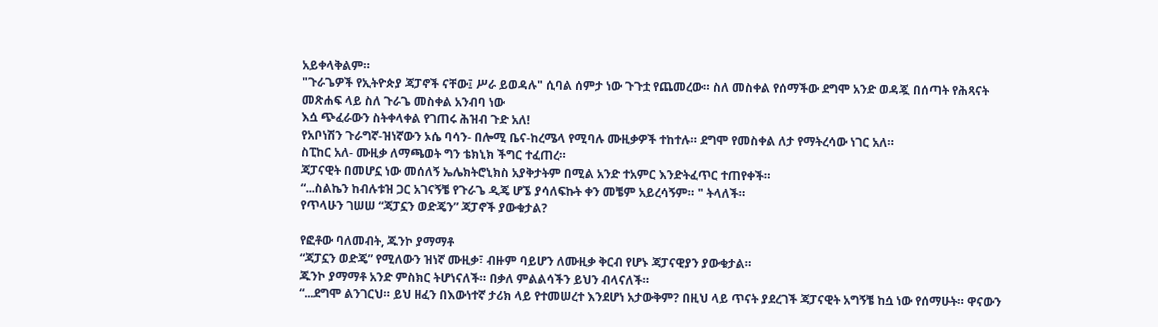አይቀላቅልም።
"ጉራጌዎች የኢትዮጵያ ጃፓኖች ናቸው፤ ሥራ ይወዳሉ" ሲባል ሰምታ ነው ጉጉቷ የጨመረው። ስለ መስቀል የሰማችው ደግሞ አንድ ወዳጇ በሰጣት የሕጻናት መጽሐፍ ላይ ስለ ጉራጌ መስቀል አንብባ ነው
እሷ ጭፈራውን ስትቀላቀል የገጠሩ ሕዝብ ጉድ አለ!
የአቦነሽን ጉራግኛ-ዝነኛውን ኦሴ ባሳን- በሎሚ ቤና-ከረሜላ የሚባሉ ሙዚቃዎች ተከተሉ። ደግሞ የመስቀል ለታ የማትረሳው ነገር አለ።
ስፒከር አለ- ሙዚቃ ለማጫወት ግን ቴክኒክ ችግር ተፈጠረ።
ጃፓናዊት በመሆኗ ነው መሰለኝ ኤሌክትሮኒክስ አያቅታትም በሚል አንድ ተአምር እንድትፈጥር ተጠየቀች።
“...ስልኬን ከብሉቱዝ ጋር አገናኝቼ የጉራጌ ዲጄ ሆኜ ያሳለፍኩት ቀን መቼም አይረሳኝም። " ትላለች።
የጥላሁን ገሠሠ “ጃፓኗን ወድጄን” ጃፓኖች ያውቁታል?

የፎቶው ባለመብት, ጁንኮ ያማማቶ
“ጃፓኗን ወድጄ” የሚለውን ዝነኛ ሙዚቃ፣ ብዙም ባይሆን ለሙዚቃ ቅርብ የሆኑ ጃፓናዊያን ያውቁታል።
ጁንኮ ያማማቶ አንድ ምስክር ትሆነናለች። በቃለ ምልልሳችን ይህን ብላናለች።
“...ደግሞ ልንገርህ። ይህ ዘፈን በእውነተኛ ታሪክ ላይ የተመሠረተ እንደሆነ አታውቅም? በዚህ ላይ ጥናት ያደረገች ጃፓናዊት አግኝቼ ከሷ ነው የሰማሁት። ዋናውን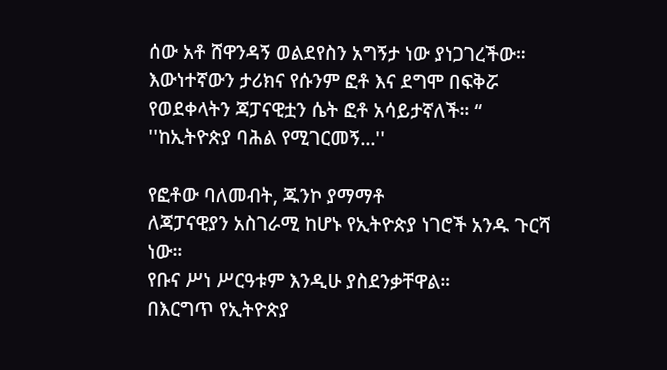ሰው አቶ ሸዋንዳኝ ወልደየስን አግኝታ ነው ያነጋገረችው። እውነተኛውን ታሪክና የሱንም ፎቶ እና ደግሞ በፍቅሯ የወደቀላትን ጃፓናዊቷን ሴት ፎቶ አሳይታኛለች። “
''ከኢትዮጵያ ባሕል የሚገርመኝ...''

የፎቶው ባለመብት, ጁንኮ ያማማቶ
ለጃፓናዊያን አስገራሚ ከሆኑ የኢትዮጵያ ነገሮች አንዱ ጉርሻ ነው።
የቡና ሥነ ሥርዓቱም እንዲሁ ያስደንቃቸዋል።
በእርግጥ የኢትዮጵያ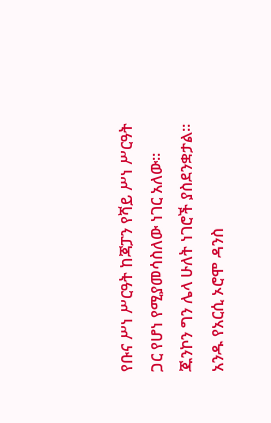የቡና ሥነ ሥርዓት ከጃፓን የሻይ ሥነ ሥርዓት ጋር የሆነ የሚያመሳስለው ነገር አለው።
ጁንኮን ግን ሌላ ሁለት ነገሮች ያስደንቋታል።
አንዱ የአርሲ ኦሮሞ ዳንስ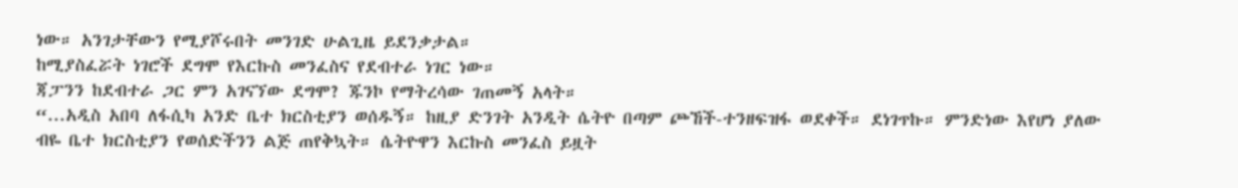ነው። አንገታቸውን የሚያሾሩበት መንገድ ሁልጊዜ ይደንቃታል።
ከሚያስፈሯት ነገሮች ደግሞ የእርኩስ መንፈስና የደብተራ ነገር ነው።
ጃፓንን ከደብተራ ጋር ምን አገናኘው ደግሞ? ጁንኮ የማትረሳው ገጠመኝ አላት።
“...አዲስ አበባ ለፋሲካ አንድ ቤተ ክርስቲያን ወሰዱኝ። ከዚያ ድንገት አንዲት ሴትዮ በጣም ጮኸች-ተንዘፍዝፋ ወደቀች። ደነገጥኩ። ምንድነው እየሆነ ያለው ብዬ ቤተ ክርስቲያን የወሰድችንን ልጅ ጠየቅኳት። ሴትዮዋን እርኩስ መንፈስ ይዟት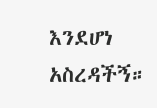እንደሆነ አስረዳችኝ።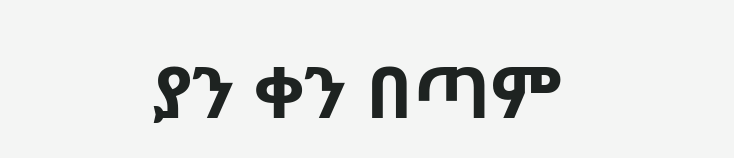ያን ቀን በጣም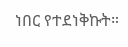ነበር የተደነቅኩት።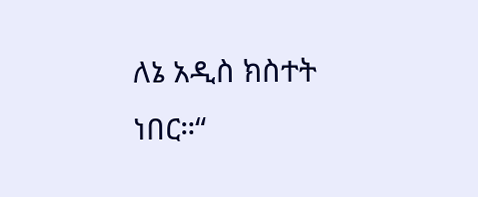ለኔ አዲስ ክስተት ነበር።“